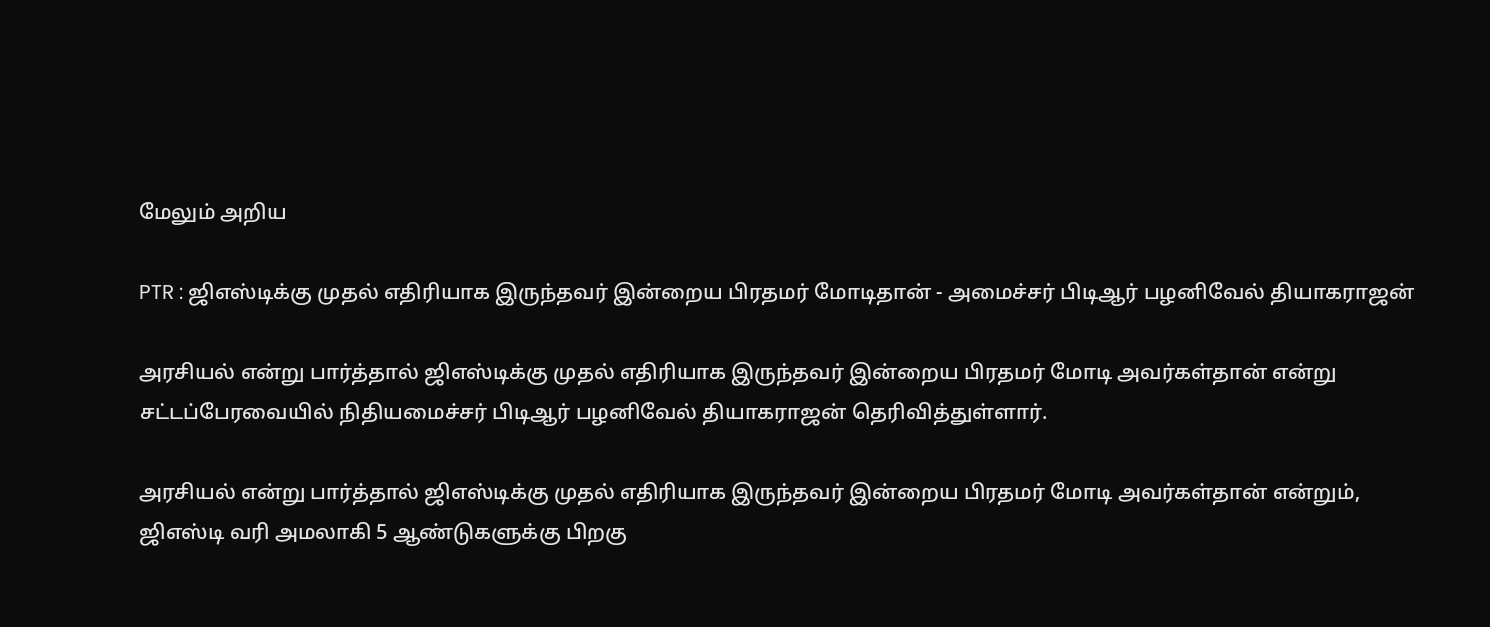மேலும் அறிய

PTR : ஜிஎஸ்டிக்கு முதல் எதிரியாக இருந்தவர் இன்றைய பிரதமர் மோடிதான் - அமைச்சர் பிடிஆர் பழனிவேல் தியாகராஜன்

அரசியல் என்று பார்த்தால் ஜிஎஸ்டிக்கு முதல் எதிரியாக இருந்தவர் இன்றைய பிரதமர் மோடி அவர்கள்தான் என்று சட்டப்பேரவையில் நிதியமைச்சர் பிடிஆர் பழனிவேல் தியாகராஜன் தெரிவித்துள்ளார்.

அரசியல் என்று பார்த்தால் ஜிஎஸ்டிக்கு முதல் எதிரியாக இருந்தவர் இன்றைய பிரதமர் மோடி அவர்கள்தான் என்றும், ஜிஎஸ்டி வரி அமலாகி 5 ஆண்டுகளுக்கு பிறகு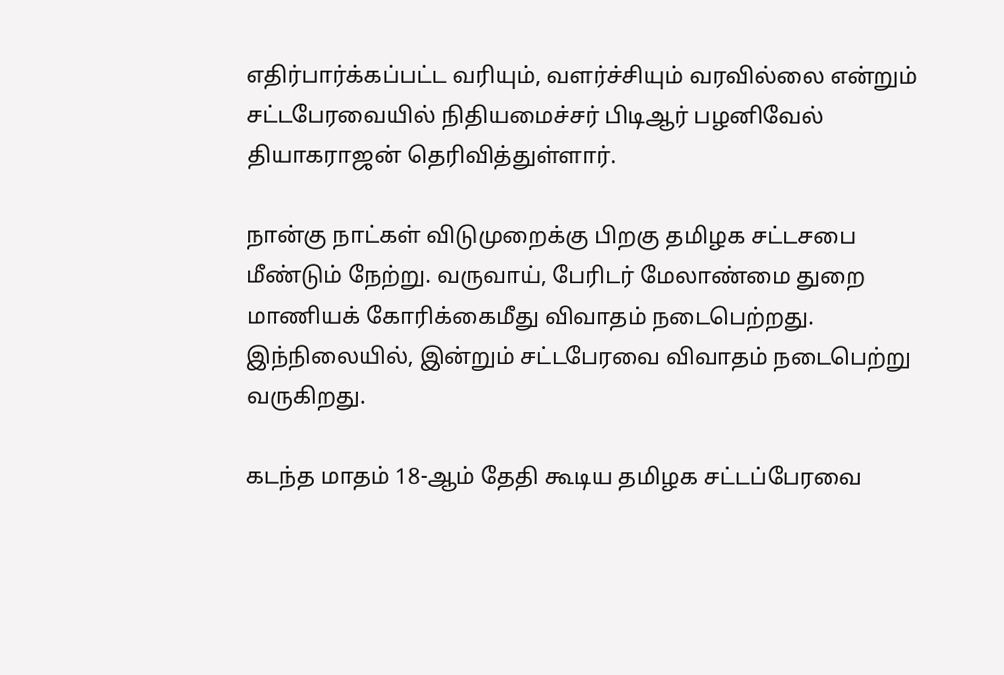எதிர்பார்க்கப்பட்ட வரியும், வளர்ச்சியும் வரவில்லை என்றும் சட்டபேரவையில் நிதியமைச்சர் பிடிஆர் பழனிவேல் தியாகராஜன் தெரிவித்துள்ளார்.

நான்கு நாட்கள் விடுமுறைக்கு பிறகு தமிழக சட்டசபை மீண்டும் நேற்று. வருவாய், பேரிடர் மேலாண்மை துறை மாணியக் கோரிக்கைமீது விவாதம் நடைபெற்றது. இந்நிலையில், இன்றும் சட்டபேரவை விவாதம் நடைபெற்று வருகிறது.

கடந்த மாதம் 18-ஆம் தேதி கூடிய தமிழக சட்டப்பேரவை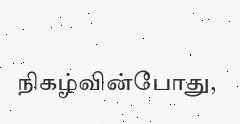நிகழ்வின்போது,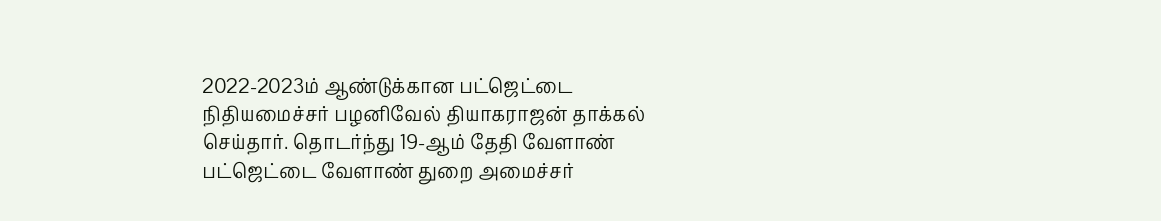2022-2023ம் ஆண்டுக்கான பட்ஜெட்டை நிதியமைச்சர் பழனிவேல் தியாகராஜன் தாக்கல் செய்தார். தொடர்ந்து 19-ஆம் தேதி வேளாண் பட்ஜெட்டை வேளாண் துறை அமைச்சர்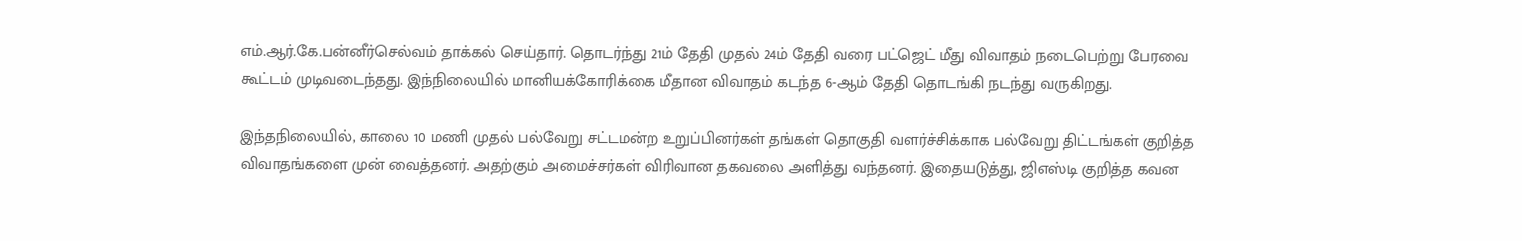எம்.ஆர்.கே.பன்னீர்செல்வம் தாக்கல் செய்தார். தொடர்ந்து 21ம் தேதி முதல் 24ம் தேதி வரை பட்ஜெட் மீது விவாதம் நடைபெற்று பேரவை கூட்டம் முடிவடைந்தது. இந்நிலையில் மானியக்கோரிக்கை மீதான விவாதம் கடந்த 6-ஆம் தேதி தொடங்கி நடந்து வருகிறது.

இந்தநிலையில், காலை 10 மணி முதல் பல்வேறு சட்டமன்ற உறுப்பினர்கள் தங்கள் தொகுதி வளர்ச்சிக்காக பல்வேறு திட்டங்கள் குறித்த விவாதங்களை முன் வைத்தனர். அதற்கும் அமைச்சர்கள் விரிவான தகவலை அளித்து வந்தனர். இதையடுத்து, ஜிஎஸ்டி குறித்த கவன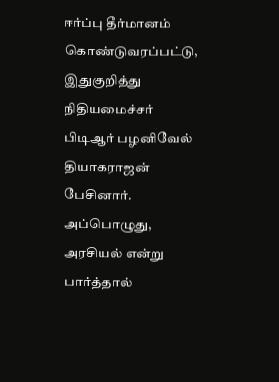ஈர்ப்பு தீர்மானம் கொண்டுவரப்பட்டு, இதுகுறித்து நிதியமைச்சர் பிடிஆர் பழனிவேல் தியாகராஜன் பேசினார். அப்பொழுது, அரசியல் என்று பார்த்தால்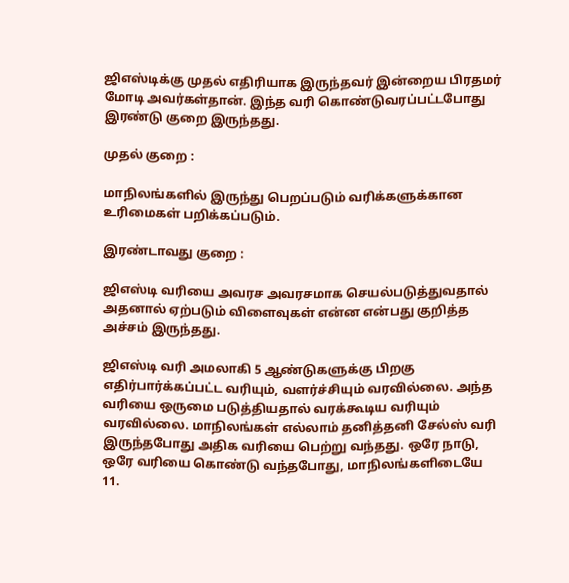ஜிஎஸ்டிக்கு முதல் எதிரியாக இருந்தவர் இன்றைய பிரதமர் மோடி அவர்கள்தான். இந்த வரி கொண்டுவரப்பட்டபோது இரண்டு குறை இருந்தது.

முதல் குறை :

மாநிலங்களில் இருந்து பெறப்படும் வரிக்களுக்கான உரிமைகள் பறிக்கப்படும்.

இரண்டாவது குறை :

ஜிஎஸ்டி வரியை அவரச அவரசமாக செயல்படுத்துவதால் அதனால் ஏற்படும் விளைவுகள் என்ன என்பது குறித்த அச்சம் இருந்தது.

ஜிஎஸ்டி வரி அமலாகி 5 ஆண்டுகளுக்கு பிறகு எதிர்பார்க்கப்பட்ட வரியும், வளர்ச்சியும் வரவில்லை. அந்த வரியை ஒருமை படுத்தியதால் வரக்கூடிய வரியும் வரவில்லை. மாநிலங்கள் எல்லாம் தனித்தனி சேல்ஸ் வரி இருந்தபோது அதிக வரியை பெற்று வந்தது. ஒரே நாடு, ஒரே வரியை கொண்டு வந்தபோது, மாநிலங்களிடையே 11.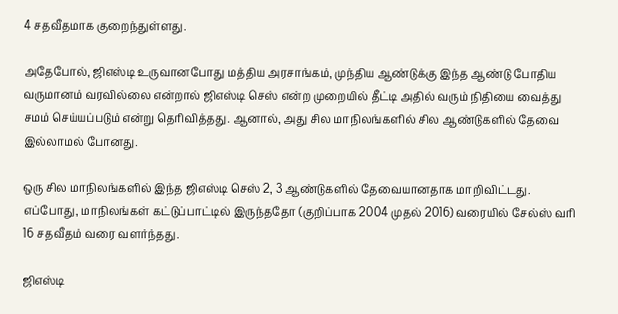4 சதவீதமாக குறைந்துள்ளது.

அதேபோல், ஜிஎஸ்டி உருவானபோது மத்திய அரசாங்கம், முந்திய ஆண்டுக்கு இந்த ஆண்டு போதிய வருமானம் வரவில்லை என்றால் ஜிஎஸ்டி செஸ் என்ற முறையில் தீட்டி அதில் வரும் நிதியை வைத்து சமம் செய்யப்படும் என்று தெரிவித்தது. ஆனால், அது சில மாநிலங்களில் சில ஆண்டுகளில் தேவை இல்லாமல் போனது.

ஒரு சில மாநிலங்களில் இந்த ஜிஎஸ்டி செஸ் 2, 3 ஆண்டுகளில் தேவையானதாக மாறிவிட்டது. எப்போது, மாநிலங்கள் கட்டுப்பாட்டில் இருந்ததோ (குறிப்பாக 2004 முதல் 2016) வரையில் சேல்ஸ் வரி 16 சதவீதம் வரை வளர்ந்தது.

ஜிஎஸ்டி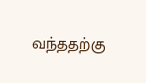வந்ததற்கு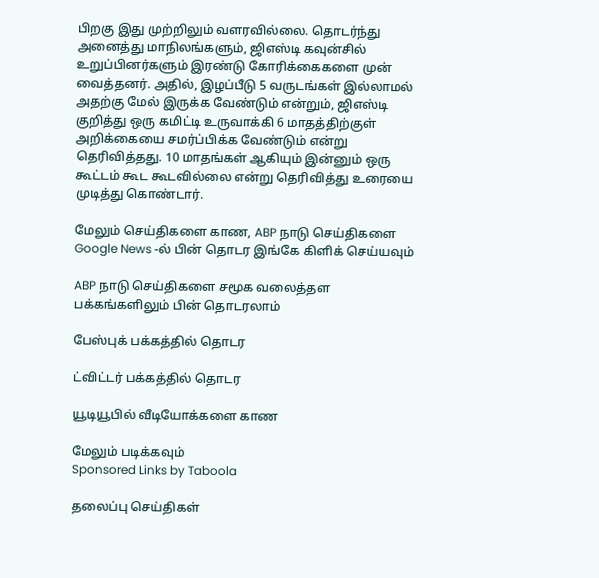பிறகு இது முற்றிலும் வளரவில்லை. தொடர்ந்து அனைத்து மாநிலங்களும், ஜிஎஸ்டி கவுன்சில் உறுப்பினர்களும் இரண்டு கோரிக்கைகளை முன் வைத்தனர். அதில், இழப்பீடு 5 வருடங்கள் இல்லாமல் அதற்கு மேல் இருக்க வேண்டும் என்றும், ஜிஎஸ்டி குறித்து ஒரு கமிட்டி உருவாக்கி 6 மாதத்திற்குள் அறிக்கையை சமர்ப்பிக்க வேண்டும் என்று தெரிவித்தது. 10 மாதங்கள் ஆகியும் இன்னும் ஒரு கூட்டம் கூட கூடவில்லை என்று தெரிவித்து உரையை முடித்து கொண்டார்.

மேலும் செய்திகளை காண, ABP நாடு செய்திகளை Google News -ல் பின் தொடர இங்கே கிளிக் செய்யவும்

ABP நாடு செய்திகளை சமூக வலைத்தள பக்கங்களிலும் பின் தொடரலாம்

பேஸ்புக் பக்கத்தில் தொடர

ட்விட்டர் பக்கத்தில் தொடர

யூடியூபில் வீடியோக்களை காண

மேலும் படிக்கவும்
Sponsored Links by Taboola

தலைப்பு செய்திகள்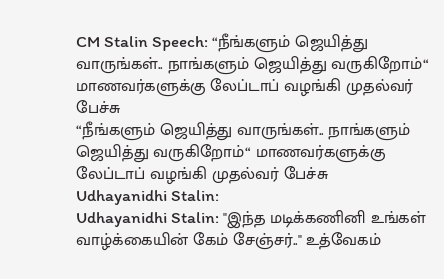CM Stalin Speech: “நீங்களும் ஜெயித்து வாருங்கள்.. நாங்களும் ஜெயித்து வருகிறோம்“ மாணவர்களுக்கு லேப்டாப் வழங்கி முதல்வர் பேச்சு
“நீங்களும் ஜெயித்து வாருங்கள்.. நாங்களும் ஜெயித்து வருகிறோம்“ மாணவர்களுக்கு லேப்டாப் வழங்கி முதல்வர் பேச்சு
Udhayanidhi Stalin:
Udhayanidhi Stalin: "இந்த மடிக்கணினி உங்கள் வாழ்க்கையின் கேம் சேஞ்சர்.." உத்வேகம்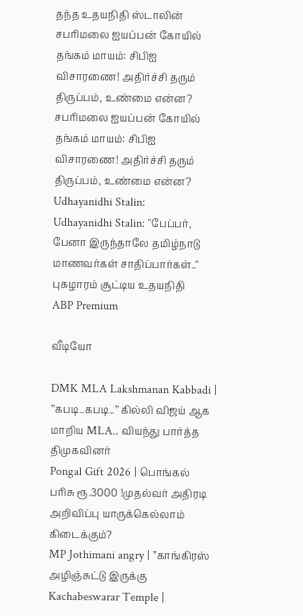தந்த உதயநிதி ஸ்டாலின்
சபரிமலை ஐயப்பன் கோயில் தங்கம் மாயம்: சிபிஐ விசாரணை! அதிர்ச்சி தரும் திருப்பம், உண்மை என்ன?
சபரிமலை ஐயப்பன் கோயில் தங்கம் மாயம்: சிபிஐ விசாரணை! அதிர்ச்சி தரும் திருப்பம், உண்மை என்ன?
Udhayanidhi Stalin:
Udhayanidhi Stalin: "பேப்பர், பேனா இருந்தாலே தமிழ்நாடு மாணவர்கள் சாதிப்பார்கள்.." புகழாரம் சூட்டிய உதயநிதி
ABP Premium

வீடியோ

DMK MLA Lakshmanan Kabbadi | ’’கபடி..கபடி..’’ கில்லி விஜய் ஆக மாறிய MLA.. வியந்து பார்த்த திமுகவினர்
Pongal Gift 2026 | பொங்கல் பரிசு ரூ.3000 !முதல்வர் அதிரடி அறிவிப்பு யாருக்கெல்லாம் கிடைக்கும்?
MP Jothimani angry | ”காங்கிரஸ் அழிஞ்சுட்டு இருக்கு
Kachabeswarar Temple |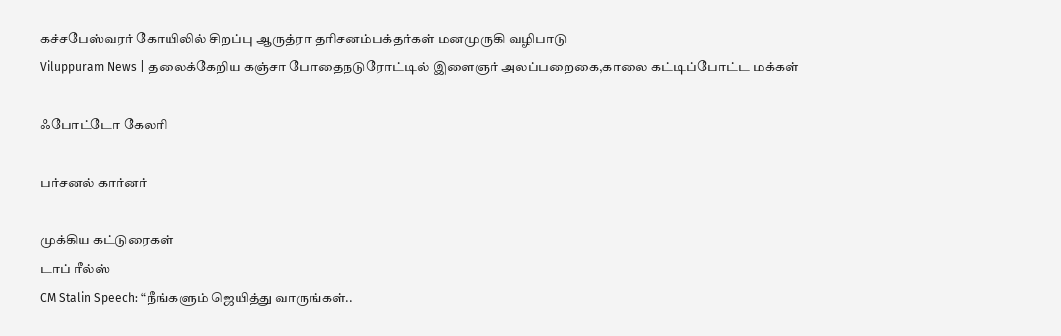கச்சபேஸ்வரர் கோயிலில் சிறப்பு ஆருத்ரா தரிசனம்பக்தர்கள் மனமுருகி வழிபாடு
Viluppuram News | தலைக்கேறிய கஞ்சா போதைநடுரோட்டில் இளைஞர் அலப்பறைகை,காலை கட்டிப்போட்ட மக்கள்

ஃபோட்டோ கேலரி

பர்சனல் கார்னர்

முக்கிய கட்டுரைகள்
டாப் ரீல்ஸ்
CM Stalin Speech: “நீங்களும் ஜெயித்து வாருங்கள்..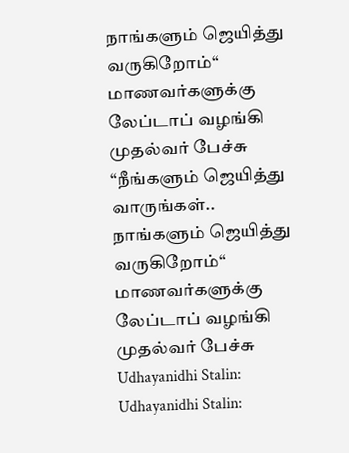நாங்களும் ஜெயித்து வருகிறோம்“ மாணவர்களுக்கு லேப்டாப் வழங்கி முதல்வர் பேச்சு
“நீங்களும் ஜெயித்து வாருங்கள்.. நாங்களும் ஜெயித்து வருகிறோம்“ மாணவர்களுக்கு லேப்டாப் வழங்கி முதல்வர் பேச்சு
Udhayanidhi Stalin:
Udhayanidhi Stalin: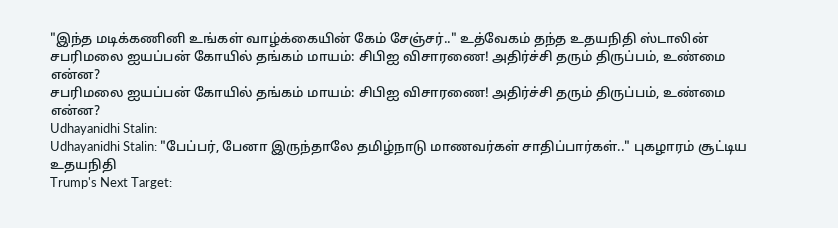"இந்த மடிக்கணினி உங்கள் வாழ்க்கையின் கேம் சேஞ்சர்.." உத்வேகம் தந்த உதயநிதி ஸ்டாலின்
சபரிமலை ஐயப்பன் கோயில் தங்கம் மாயம்: சிபிஐ விசாரணை! அதிர்ச்சி தரும் திருப்பம், உண்மை என்ன?
சபரிமலை ஐயப்பன் கோயில் தங்கம் மாயம்: சிபிஐ விசாரணை! அதிர்ச்சி தரும் திருப்பம், உண்மை என்ன?
Udhayanidhi Stalin:
Udhayanidhi Stalin: "பேப்பர், பேனா இருந்தாலே தமிழ்நாடு மாணவர்கள் சாதிப்பார்கள்.." புகழாரம் சூட்டிய உதயநிதி
Trump's Next Target: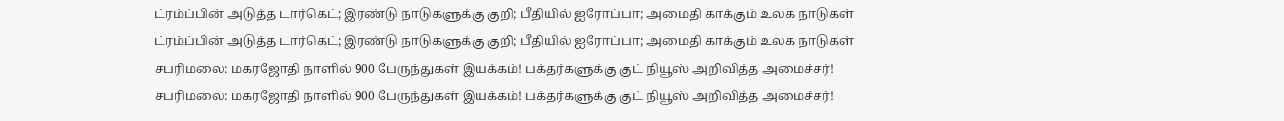ட்ரம்ப்பின் அடுத்த டார்கெட்; இரண்டு நாடுகளுக்கு குறி; பீதியில் ஐரோப்பா; அமைதி காக்கும் உலக நாடுகள்
ட்ரம்ப்பின் அடுத்த டார்கெட்; இரண்டு நாடுகளுக்கு குறி; பீதியில் ஐரோப்பா; அமைதி காக்கும் உலக நாடுகள்
சபரிமலை: மகரஜோதி நாளில் 900 பேருந்துகள் இயக்கம்! பக்தர்களுக்கு குட் நியூஸ் அறிவித்த அமைச்சர்!
சபரிமலை: மகரஜோதி நாளில் 900 பேருந்துகள் இயக்கம்! பக்தர்களுக்கு குட் நியூஸ் அறிவித்த அமைச்சர்!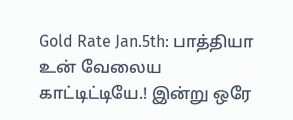Gold Rate Jan.5th: பாத்தியா உன் வேலைய காட்டிட்டியே.! இன்று ஒரே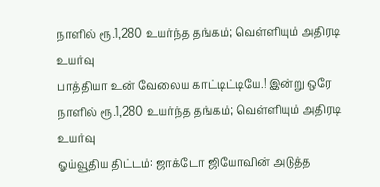நாளில் ரூ.1,280 உயர்ந்த தங்கம்; வெள்ளியும் அதிரடி உயர்வு
பாத்தியா உன் வேலைய காட்டிட்டியே.! இன்று ஒரே நாளில் ரூ.1,280 உயர்ந்த தங்கம்; வெள்ளியும் அதிரடி உயர்வு
ஓய்வூதிய திட்டம்: ஜாக்டோ ஜியோவின் அடுத்த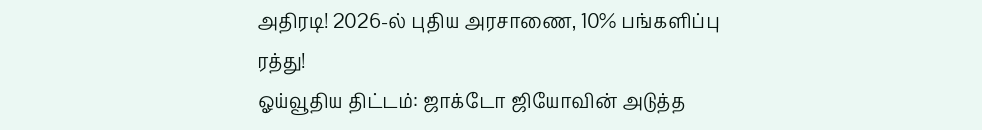அதிரடி! 2026-ல் புதிய அரசாணை, 10% பங்களிப்பு ரத்து!
ஓய்வூதிய திட்டம்: ஜாக்டோ ஜியோவின் அடுத்த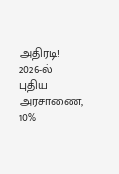அதிரடி! 2026-ல் புதிய அரசாணை, 10%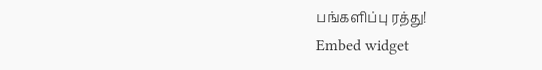பங்களிப்பு ரத்து!
Embed widget